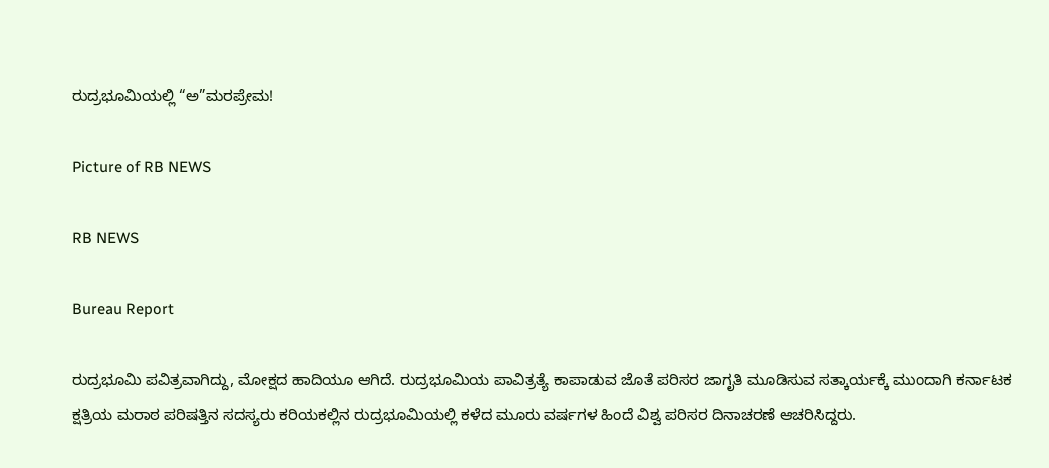ರುದ್ರಭೂಮಿಯಲ್ಲಿ “ಅ”ಮರಪ್ರೇಮ!

Picture of RB NEWS

RB NEWS

Bureau Report

ರುದ್ರಭೂಮಿ ಪವಿತ್ರವಾಗಿದ್ದು, ಮೋಕ್ಷದ ಹಾದಿಯೂ ಆಗಿದೆ. ರುದ್ರಭೂಮಿಯ ಪಾವಿತ್ರತ್ಯೆ ಕಾಪಾಡುವ ಜೊತೆ ಪರಿಸರ ಜಾಗೃತಿ ಮೂಡಿಸುವ ಸತ್ಕಾರ್ಯಕ್ಕೆ ಮುಂದಾಗಿ ಕರ್ನಾಟಕ ಕ್ಷತ್ರಿಯ ಮರಾಠ ಪರಿಷತ್ತಿನ ಸದಸ್ಯರು ಕರಿಯಕಲ್ಲಿನ ರುದ್ರಭೂಮಿಯಲ್ಲಿ ಕಳೆದ ಮೂರು ವರ್ಷಗಳ ಹಿಂದೆ ವಿಶ್ವ ಪರಿಸರ ದಿನಾಚರಣೆ ಆಚರಿಸಿದ್ದರು.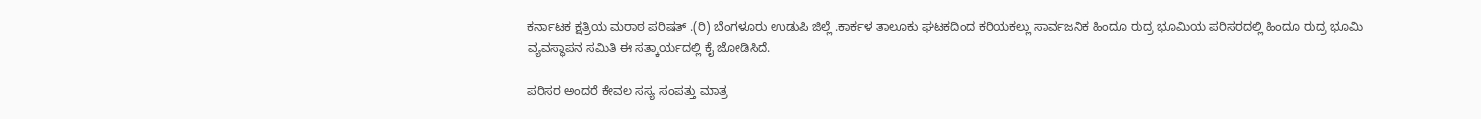ಕರ್ನಾಟಕ ಕ್ಷತ್ರಿಯ ಮರಾಠ ಪರಿಷತ್ .(ರಿ) ಬೆಂಗಳೂರು ಉಡುಪಿ ಜಿಲ್ಲೆ .ಕಾರ್ಕಳ ತಾಲೂಕು ಘಟಕದಿಂದ ಕರಿಯಕಲ್ಲು ಸಾರ್ವಜನಿಕ ಹಿಂದೂ ರುದ್ರ ಭೂಮಿಯ ಪರಿಸರದಲ್ಲಿ ಹಿಂದೂ ರುದ್ರ ಭೂಮಿ ವ್ಯವಸ್ಥಾಪನ ಸಮಿತಿ ಈ ಸತ್ಕಾರ್ಯದಲ್ಲಿ ಕೈ ಜೋಡಿಸಿದೆ.

ಪರಿಸರ ಅಂದರೆ ಕೇವಲ ಸಸ್ಯ ಸಂಪತ್ತು ಮಾತ್ರ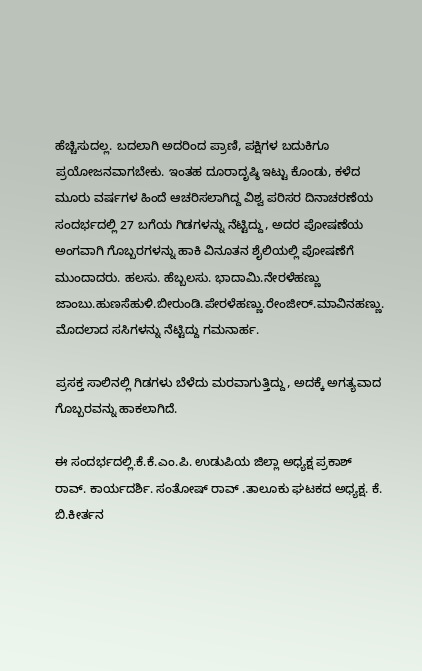ಹೆಚ್ಚಿಸುದಲ್ಲ. ಬದಲಾಗಿ ಅದರಿಂದ ಪ್ರಾಣಿ, ಪಕ್ಷಿಗಳ ಬದುಕಿಗೂ ಪ್ರಯೋಜನವಾಗಬೇಕು. ಇಂತಹ ದೂರಾದೃಷ್ಠಿ ಇಟ್ಟು ಕೊಂಡು, ಕಳೆದ ಮೂರು ವರ್ಷಗಳ ಹಿಂದೆ ಆಚರಿಸಲಾಗಿದ್ದ ವಿಶ್ವ ಪರಿಸರ ದಿನಾಚರಣೆಯ ಸಂದರ್ಭದಲ್ಲಿ 27 ಬಗೆಯ ಗಿಡಗಳನ್ನು ನೆಟ್ಟಿದ್ದು, ಅದರ ಪೋಷಣೆಯ ಅಂಗವಾಗಿ ಗೊಬ್ಬರಗಳನ್ನು ಹಾಕಿ ವಿನೂತನ ಶೈಲಿಯಲ್ಲಿ ಪೋಷಣೆಗೆ ಮುಂದಾದರು. ಹಲಸು. ಹೆಬ್ಬಲಸು. ಭಾದಾಮಿ.ನೇರಳೆಹಣ್ಣು
ಜಾಂಬು.ಹುಣಸೆಹುಳಿ.ಬೀರುಂಡಿ.ಪೇರಳೆಹಣ್ಣು.ರೇಂಜೀರ್.ಮಾವಿನಹಣ್ಣು. ಮೊದಲಾದ ಸಸಿಗಳನ್ನು ನೆಟ್ಟಿದ್ದು ಗಮನಾರ್ಹ.

ಪ್ರಸಕ್ತ ಸಾಲಿನಲ್ಲಿ ಗಿಡಗಳು ಬೆಳೆದು ಮರವಾಗುತ್ತಿದ್ದು, ಅದಕ್ಕೆ ಅಗತ್ಯವಾದ ಗೊಬ್ಬರವನ್ನು ಹಾಕಲಾಗಿದೆ.

ಈ ಸಂದರ್ಭದಲ್ಲಿ.ಕೆ.ಕೆ.ಎಂ.ಪಿ. ಉಡುಪಿಯ ಜಿಲ್ಲಾ ಅಧ್ಯಕ್ಷ ಪ್ರಕಾಶ್ ರಾವ್. ಕಾರ್ಯದರ್ಶಿ. ಸಂತೋಷ್ ರಾವ್ .ತಾಲೂಕು ಘಟಕದ ಅಧ್ಯಕ್ಷ. ಕೆ. ಬಿ.ಕೀರ್ತನ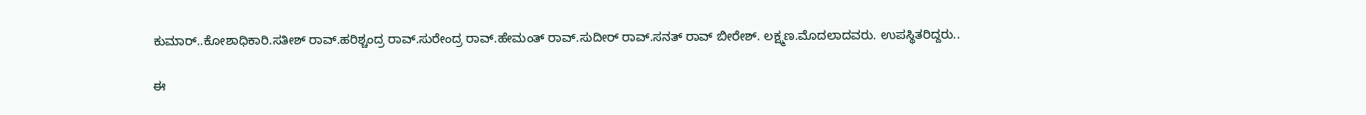ಕುಮಾರ್..ಕೋಶಾಧಿಕಾರಿ.ಸತೀಶ್ ರಾವ್.ಹರಿಶ್ಚಂದ್ರ ರಾವ್.ಸುರೇಂದ್ರ ರಾವ್.ಹೇಮಂತ್ ರಾವ್.ಸುದೀರ್ ರಾವ್.ಸನತ್ ರಾವ್ ಬೀರೇಶ್. ಲಕ್ಷ್ಮಣ.ಮೊದಲಾದವರು. ಉಪಸ್ಥಿತರಿದ್ದರು..

ಈ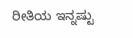ರೀತಿಯ ಇನ್ನಷ್ಟು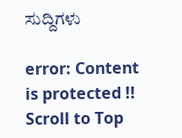ಸುದ್ದಿಗಳು

error: Content is protected !!
Scroll to Top